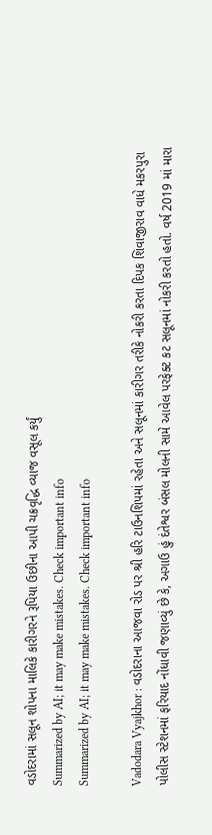વડોદરામાં સલૂન શોપના માલિકે કારીગરને રૂપિયા ઉછીના આપી ચક્રવૃદ્ધિ વ્યાજ વસૂલ કર્યું
Summarized by AI; it may make mistakes. Check important info
Summarized by AI; it may make mistakes. Check important info

Vadodara Vyajkhor : વડોદરાના આજવા રોડ પર શ્રી હરિ ટાઉનશિપમાં રહેતા અને સલૂનમાં કારીગર તરીકે નોકરી કરતા દિપક શિવાજીરાવ વાધે મકરપુરા પોલીસ સ્ટેશનમાં ફરિયાદ નોંધાવી જણાવ્યું છે કે, અગાઉ હું દંતેશ્વર બંસલ મોલની સામે આવેલ પરફેક્ટ કટ સલૂનમાં નોકરી કરતો હતો. વર્ષ 2019 માં મારા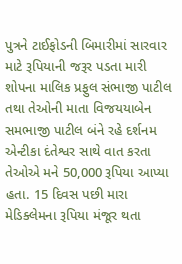પુત્રને ટાઈફોડની બિમારીમાં સારવાર માટે રૂપિયાની જરૂર પડતા મારી શોપના માલિક પ્રફુલ સંભાજી પાટીલ તથા તેઓની માતા વિજયયાબેન સમભાજી પાટીલ બંને રહે દર્શનમ એન્ટીકા દંતેશ્વર સાથે વાત કરતા તેઓએ મને 50,000 રૂપિયા આપ્યા હતા. 15 દિવસ પછી મારા મેડિક્લેમના રૂપિયા મંજૂર થતા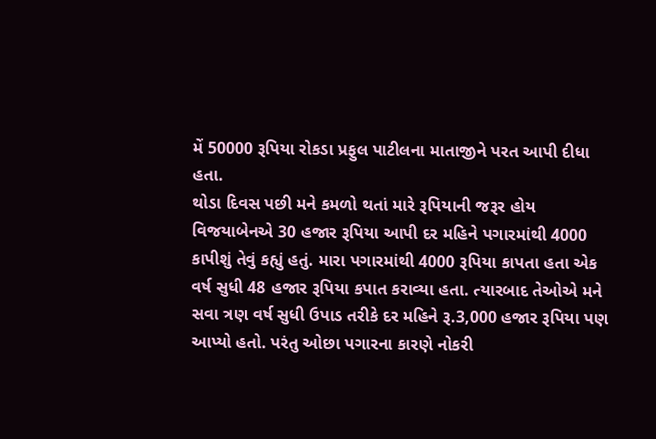મેં 50000 રૂપિયા રોકડા પ્રફુલ પાટીલના માતાજીને પરત આપી દીધા હતા.
થોડા દિવસ પછી મને કમળો થતાં મારે રૂપિયાની જરૂર હોય વિજયાબેનએ 30 હજાર રૂપિયા આપી દર મહિને પગારમાંથી 4000 કાપીશું તેવું કહ્યું હતું. મારા પગારમાંથી 4000 રૂપિયા કાપતા હતા એક વર્ષ સુધી 48 હજાર રૂપિયા કપાત કરાવ્યા હતા. ત્યારબાદ તેઓએ મને સવા ત્રણ વર્ષ સુધી ઉપાડ તરીકે દર મહિને રૂ.3,000 હજાર રૂપિયા પણ આપ્યો હતો. પરંતુ ઓછા પગારના કારણે નોકરી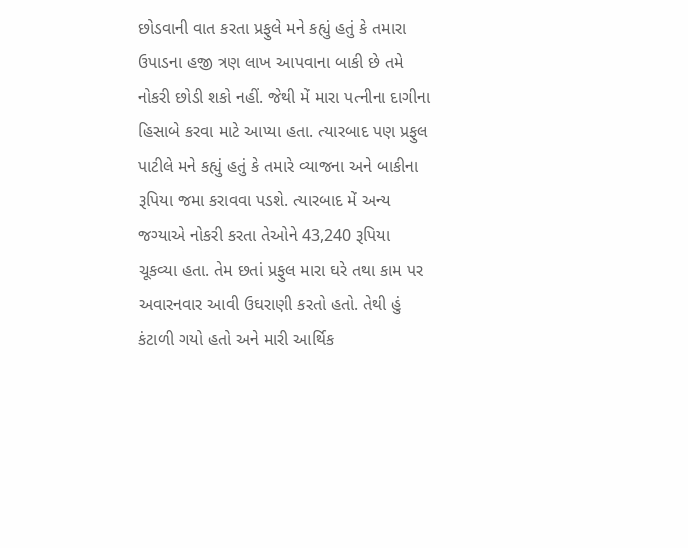છોડવાની વાત કરતા પ્રફુલે મને કહ્યું હતું કે તમારા ઉપાડના હજી ત્રણ લાખ આપવાના બાકી છે તમે નોકરી છોડી શકો નહીં. જેથી મેં મારા પત્નીના દાગીના હિસાબે કરવા માટે આપ્યા હતા. ત્યારબાદ પણ પ્રફુલ પાટીલે મને કહ્યું હતું કે તમારે વ્યાજના અને બાકીના રૂપિયા જમા કરાવવા પડશે. ત્યારબાદ મેં અન્ય જગ્યાએ નોકરી કરતા તેઓને 43,240 રૂપિયા ચૂકવ્યા હતા. તેમ છતાં પ્રફુલ મારા ઘરે તથા કામ પર અવારનવાર આવી ઉઘરાણી કરતો હતો. તેથી હું કંટાળી ગયો હતો અને મારી આર્થિક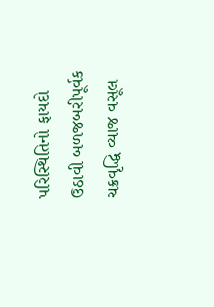પરિસ્થિતિનો ફાયદો ઉઠાવી બળજબરીપૂર્વક ચક્રવૃદ્ધિ વ્યાજ વસૂલ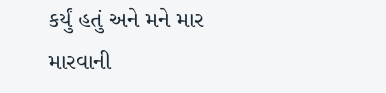કર્યું હતું અને મને માર મારવાની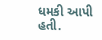ધમકી આપી હતી.